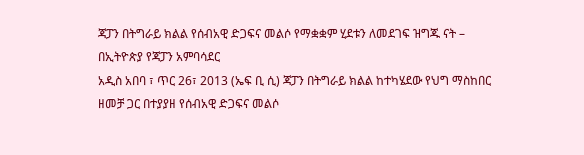ጃፓን በትግራይ ክልል የሰብአዊ ድጋፍና መልሶ የማቋቋም ሂደቱን ለመደገፍ ዝግጁ ናት – በኢትዮጵያ የጃፓን አምባሳደር
አዲስ አበባ ፣ ጥር 26፣ 2013 (ኤፍ ቢ ሲ) ጃፓን በትግራይ ክልል ከተካሄደው የህግ ማስከበር ዘመቻ ጋር በተያያዘ የሰብአዊ ድጋፍና መልሶ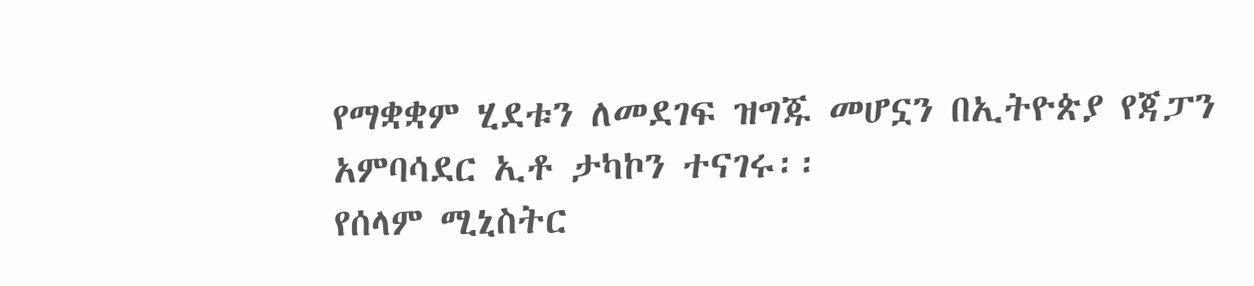የማቋቋም ሂደቱን ለመደገፍ ዝግጁ መሆኗን በኢትዮጵያ የጃፓን አምባሳደር ኢቶ ታካኮን ተናገሩ፡፡
የሰላም ሚኒስትር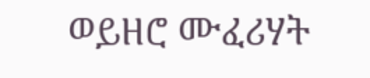ወይዘሮ ሙፈሪሃት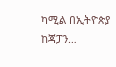ካሚል በኢትዮጵያ ከጃፓን…